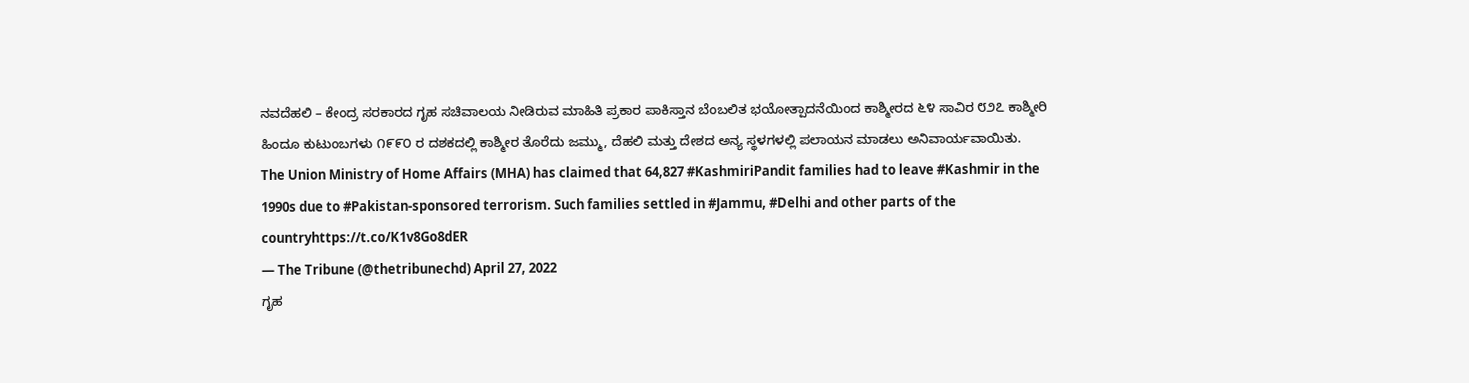ನವದೆಹಲಿ – ಕೇಂದ್ರ ಸರಕಾರದ ಗೃಹ ಸಚಿವಾಲಯ ನೀಡಿರುವ ಮಾಹಿತಿ ಪ್ರಕಾರ ಪಾಕಿಸ್ತಾನ ಬೆಂಬಲಿತ ಭಯೋತ್ಪಾದನೆಯಿಂದ ಕಾಶ್ಮೀರದ ೬೪ ಸಾವಿರ ೮೨೭ ಕಾಶ್ಮೀರಿ ಹಿಂದೂ ಕುಟುಂಬಗಳು ೧೯೯೦ ರ ದಶಕದಲ್ಲಿ ಕಾಶ್ಮೀರ ತೊರೆದು ಜಮ್ಮು, ದೆಹಲಿ ಮತ್ತು ದೇಶದ ಅನ್ಯ ಸ್ಥಳಗಳಲ್ಲಿ ಪಲಾಯನ ಮಾಡಲು ಅನಿವಾರ್ಯವಾಯಿತು.
The Union Ministry of Home Affairs (MHA) has claimed that 64,827 #KashmiriPandit families had to leave #Kashmir in the 1990s due to #Pakistan-sponsored terrorism. Such families settled in #Jammu, #Delhi and other parts of the countryhttps://t.co/K1v8Go8dER
— The Tribune (@thetribunechd) April 27, 2022
ಗೃಹ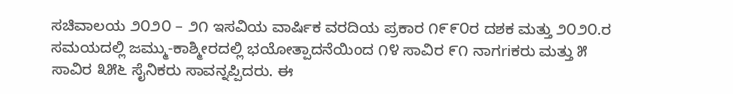ಸಚಿವಾಲಯ ೨೦೨೦ – ೨೧ ಇಸವಿಯ ವಾರ್ಷಿಕ ವರದಿಯ ಪ್ರಕಾರ ೧೯೯೦ರ ದಶಕ ಮತ್ತು ೨೦೨೦.ರ ಸಮಯದಲ್ಲಿ ಜಮ್ಮು-ಕಾಶ್ಮೀರದಲ್ಲಿ ಭಯೋತ್ಪಾದನೆಯಿಂದ ೧೪ ಸಾವಿರ ೯೧ ನಾಗriಕರು ಮತ್ತು ೫ ಸಾವಿರ ೩೫೬ ಸೈನಿಕರು ಸಾವನ್ನಪ್ಪಿದರು. ಈ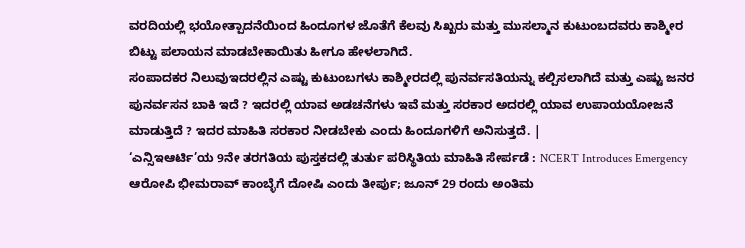ವರದಿಯಲ್ಲಿ ಭಯೋತ್ಪಾದನೆಯಿಂದ ಹಿಂದೂಗಳ ಜೊತೆಗೆ ಕೆಲವು ಸಿಖ್ಖರು ಮತ್ತು ಮುಸಲ್ಮಾನ ಕುಟುಂಬದವರು ಕಾಶ್ಮೀರ ಬಿಟ್ಟು ಪಲಾಯನ ಮಾಡಬೇಕಾಯಿತು ಹೀಗೂ ಹೇಳಲಾಗಿದೆ.
ಸಂಪಾದಕರ ನಿಲುವುಇದರಲ್ಲಿನ ಎಷ್ಟು ಕುಟುಂಬಗಳು ಕಾಶ್ಮೀರದಲ್ಲಿ ಪುನರ್ವಸತಿಯನ್ನು ಕಲ್ಪಿಸಲಾಗಿದೆ ಮತ್ತು ಎಷ್ಟು ಜನರ ಪುನರ್ವಸನ ಬಾಕಿ ಇದೆ ? ಇದರಲ್ಲಿ ಯಾವ ಅಡಚನೆಗಳು ಇವೆ ಮತ್ತು ಸರಕಾರ ಅದರಲ್ಲಿ ಯಾವ ಉಪಾಯಯೋಜನೆ ಮಾಡುತ್ತಿದೆ ? ಇದರ ಮಾಹಿತಿ ಸರಕಾರ ನೀಡಬೇಕು ಎಂದು ಹಿಂದೂಗಳಿಗೆ ಅನಿಸುತ್ತದೆ. |
‘ಎನ್ಸಿಇಆರ್ಟಿ’ಯ 9ನೇ ತರಗತಿಯ ಪುಸ್ತಕದಲ್ಲಿ ತುರ್ತು ಪರಿಸ್ಥಿತಿಯ ಮಾಹಿತಿ ಸೇರ್ಪಡೆ : NCERT Introduces Emergency
ಆರೋಪಿ ಭೀಮರಾವ್ ಕಾಂಬ್ಳೆಗೆ ದೋಷಿ ಎಂದು ತೀರ್ಪು; ಜೂನ್ 29 ರಂದು ಅಂತಿಮ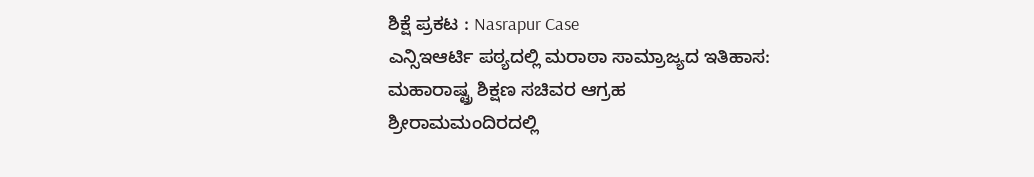ಶಿಕ್ಷೆ ಪ್ರಕಟ : Nasrapur Case
ಎನ್ಸಿಇಆರ್ಟಿ ಪಠ್ಯದಲ್ಲಿ ಮರಾಠಾ ಸಾಮ್ರಾಜ್ಯದ ಇತಿಹಾಸ: ಮಹಾರಾಷ್ಟ್ರ ಶಿಕ್ಷಣ ಸಚಿವರ ಆಗ್ರಹ
ಶ್ರೀರಾಮಮಂದಿರದಲ್ಲಿ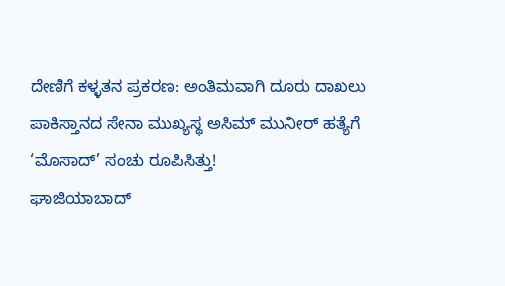ದೇಣಿಗೆ ಕಳ್ಳತನ ಪ್ರಕರಣ: ಅಂತಿಮವಾಗಿ ದೂರು ದಾಖಲು
ಪಾಕಿಸ್ತಾನದ ಸೇನಾ ಮುಖ್ಯಸ್ಥ ಅಸಿಮ್ ಮುನೀರ್ ಹತ್ಯೆಗೆ ‘ಮೊಸಾದ್’ ಸಂಚು ರೂಪಿಸಿತ್ತು!
ಘಾಜಿಯಾಬಾದ್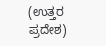(ಉತ್ತರ ಪ್ರದೇಶ)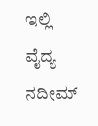ಇಲ್ಲಿ ವೈದ್ಯ ನದೀಮ್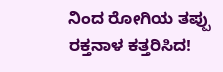ನಿಂದ ರೋಗಿಯ ತಪ್ಪು ರಕ್ತನಾಳ ಕತ್ತರಿಸಿದ!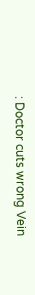: Doctor cuts wrong Vein